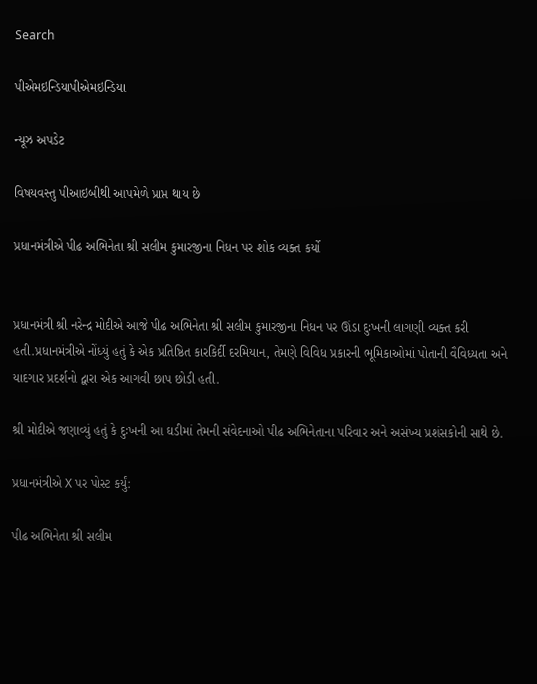Search

પીએમઇન્ડિયાપીએમઇન્ડિયા

ન્યૂઝ અપડેટ

વિષયવસ્તુ પીઆઇબીથી આપમેળે પ્રાપ્ત થાય છે

પ્રધાનમંત્રીએ પીઢ અભિનેતા શ્રી સલીમ કુમારજીના નિધન પર શોક વ્યક્ત કર્યો


પ્રધાનમંત્રી શ્રી નરેન્દ્ર મોદીએ આજે પીઢ અભિનેતા શ્રી સલીમ કુમારજીના નિધન પર ઊંડા દુઃખની લાગણી વ્યક્ત કરી હતી.પ્રધાનમંત્રીએ નોંધ્યું હતું કે એક પ્રતિષ્ઠિત કારકિર્દી દરમિયાન, તેમણે વિવિધ પ્રકારની ભૂમિકાઓમાં પોતાની વૈવિધ્યતા અને યાદગાર પ્રદર્શનો દ્વારા એક આગવી છાપ છોડી હતી.

શ્રી મોદીએ જણાવ્યું હતું કે દુઃખની આ ઘડીમાં તેમની સંવેદનાઓ પીઢ અભિનેતાના પરિવાર અને અસંખ્ય પ્રશંસકોની સાથે છે.

પ્રધાનમંત્રીએ X પર પોસ્ટ કર્યું:

પીઢ અભિનેતા શ્રી સલીમ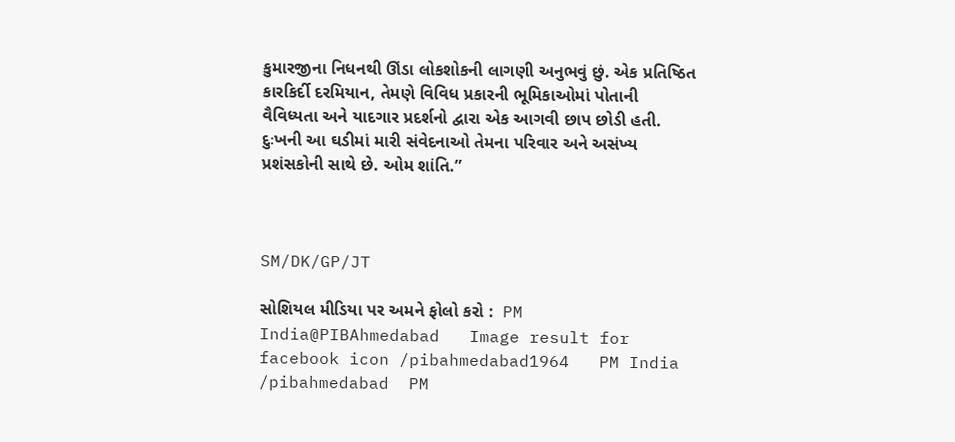કુમારજીના નિધનથી ઊંડા લોકશોકની લાગણી અનુભવું છું. એક પ્રતિષ્ઠિત કારકિર્દી દરમિયાન, તેમણે વિવિધ પ્રકારની ભૂમિકાઓમાં પોતાની વૈવિધ્યતા અને યાદગાર પ્રદર્શનો દ્વારા એક આગવી છાપ છોડી હતી. દુઃખની આ ઘડીમાં મારી સંવેદનાઓ તેમના પરિવાર અને અસંખ્ય પ્રશંસકોની સાથે છે. ઓમ શાંતિ.”



SM/DK/GP/JT

સોશિયલ મીડિયા પર અમને ફોલો કરો :  PM India@PIBAhmedabad   Image result for facebook icon /pibahmedabad1964   PM India /pibahmedabad  PM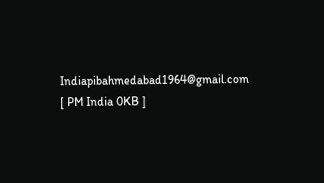Indiapibahmedabad1964@gmail.com [ PM India 0KB ]